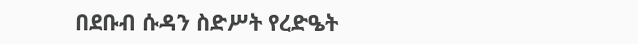በደቡብ ሱዳን ስድሥት የረድዔት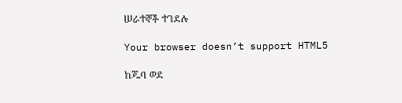ሠራተኞች ተገደሉ

Your browser doesn’t support HTML5

ከጁባ ወደ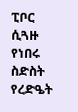ፒቦር ሲጓዙ የነበሩ ስድስት የረድዔት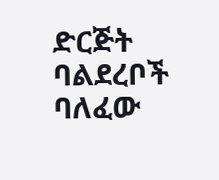ድርጅት ባልደረቦች ባለፈው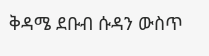ቅዳሜ ደቡብ ሱዳን ውስጥ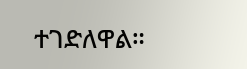ተገድለዋል።